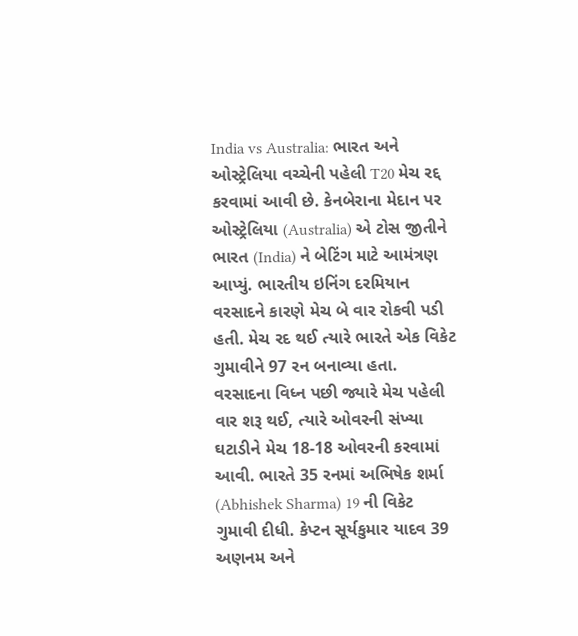India vs Australia: ભારત અને ઓસ્ટ્રેલિયા વચ્ચેની પહેલી T20 મેચ રદ્દ કરવામાં આવી છે. કેનબેરાના મેદાન પર ઓસ્ટ્રેલિયા (Australia) એ ટોસ જીતીને ભારત (India) ને બેટિંગ માટે આમંત્રણ આપ્યું. ભારતીય ઇનિંગ દરમિયાન વરસાદને કારણે મેચ બે વાર રોકવી પડી હતી. મેચ રદ થઈ ત્યારે ભારતે એક વિકેટ ગુમાવીને 97 રન બનાવ્યા હતા.
વરસાદના વિધ્ન પછી જ્યારે મેચ પહેલી વાર શરૂ થઈ, ત્યારે ઓવરની સંખ્યા ઘટાડીને મેચ 18-18 ઓવરની કરવામાં આવી. ભારતે 35 રનમાં અભિષેક શર્મા (Abhishek Sharma) 19 ની વિકેટ ગુમાવી દીધી. કેપ્ટન સૂર્યકુમાર યાદવ 39 અણનમ અને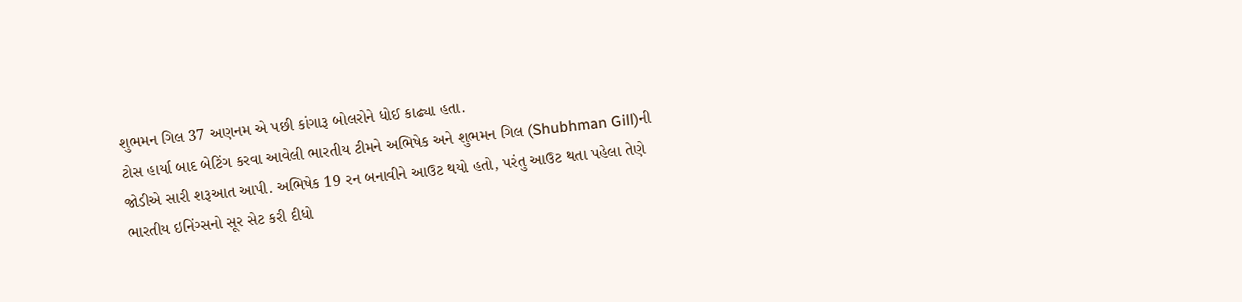શુભમન ગિલ 37 અણનમ એ પછી કાંગારૂ બોલરોને ધોઈ કાઢ્યા હતા.
ટોસ હાર્યા બાદ બેટિંગ કરવા આવેલી ભારતીય ટીમને અભિષેક અને શુભમન ગિલ (Shubhman Gill)ની જોડીએ સારી શરૂઆત આપી. અભિષેક 19 રન બનાવીને આઉટ થયો હતો, પરંતુ આઉટ થતા પહેલા તેણે ભારતીય ઇનિંગ્સનો સૂર સેટ કરી દીધો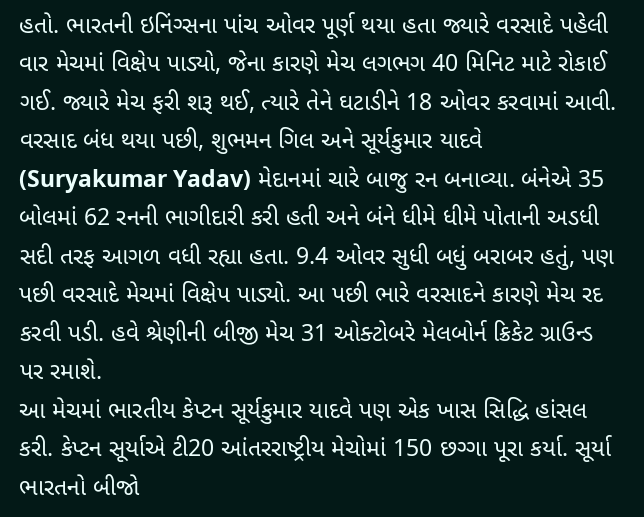હતો. ભારતની ઇનિંગ્સના પાંચ ઓવર પૂર્ણ થયા હતા જ્યારે વરસાદે પહેલી વાર મેચમાં વિક્ષેપ પાડ્યો, જેના કારણે મેચ લગભગ 40 મિનિટ માટે રોકાઈ ગઈ. જ્યારે મેચ ફરી શરૂ થઈ, ત્યારે તેને ઘટાડીને 18 ઓવર કરવામાં આવી.
વરસાદ બંધ થયા પછી, શુભમન ગિલ અને સૂર્યકુમાર યાદવે (Suryakumar Yadav) મેદાનમાં ચારે બાજુ રન બનાવ્યા. બંનેએ 35 બોલમાં 62 રનની ભાગીદારી કરી હતી અને બંને ધીમે ધીમે પોતાની અડધી સદી તરફ આગળ વધી રહ્યા હતા. 9.4 ઓવર સુધી બધું બરાબર હતું, પણ પછી વરસાદે મેચમાં વિક્ષેપ પાડ્યો. આ પછી ભારે વરસાદને કારણે મેચ રદ કરવી પડી. હવે શ્રેણીની બીજી મેચ 31 ઓક્ટોબરે મેલબોર્ન ક્રિકેટ ગ્રાઉન્ડ પર રમાશે.
આ મેચમાં ભારતીય કેપ્ટન સૂર્યકુમાર યાદવે પણ એક ખાસ સિદ્ધિ હાંસલ કરી. કેપ્ટન સૂર્યાએ ટી20 આંતરરાષ્ટ્રીય મેચોમાં 150 છગ્ગા પૂરા કર્યા. સૂર્યા ભારતનો બીજો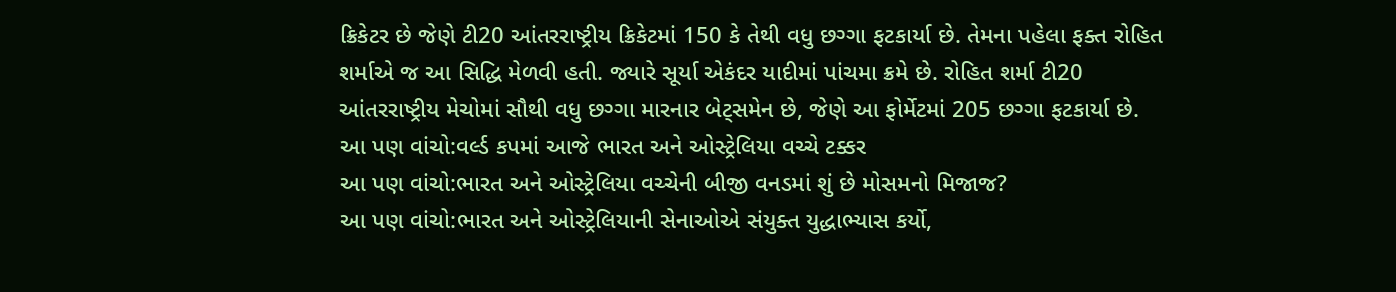ક્રિકેટર છે જેણે ટી20 આંતરરાષ્ટ્રીય ક્રિકેટમાં 150 કે તેથી વધુ છગ્ગા ફટકાર્યા છે. તેમના પહેલા ફક્ત રોહિત શર્માએ જ આ સિદ્ધિ મેળવી હતી. જ્યારે સૂર્યા એકંદર યાદીમાં પાંચમા ક્રમે છે. રોહિત શર્મા ટી20 આંતરરાષ્ટ્રીય મેચોમાં સૌથી વધુ છગ્ગા મારનાર બેટ્સમેન છે, જેણે આ ફોર્મેટમાં 205 છગ્ગા ફટકાર્યા છે.
આ પણ વાંચો:વર્લ્ડ કપમાં આજે ભારત અને ઓસ્ટ્રેલિયા વચ્ચે ટક્કર
આ પણ વાંચો:ભારત અને ઓસ્ટ્રેલિયા વચ્ચેની બીજી વનડમાં શું છે મોસમનો મિજાજ?
આ પણ વાંચો:ભારત અને ઓસ્ટ્રેલિયાની સેનાઓએ સંયુક્ત યુદ્ધાભ્યાસ કર્યો,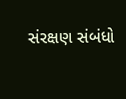સંરક્ષણ સંબંધો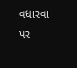વધારવા પર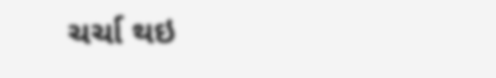ચર્ચા થઇ